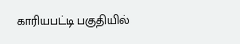காரியபட்டி பகுதியில்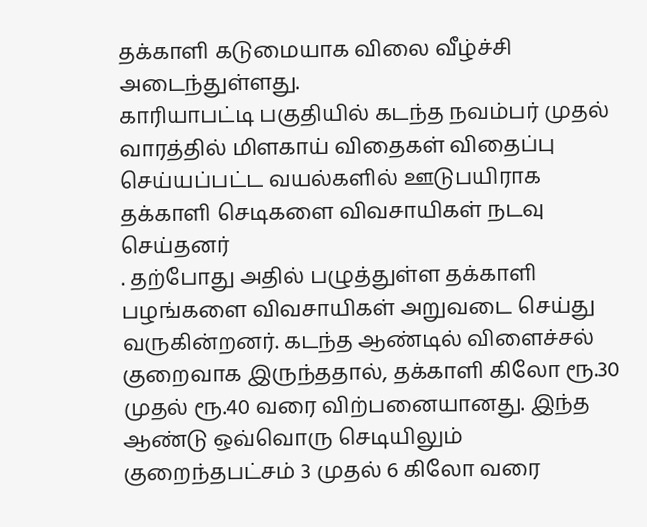தக்காளி கடுமையாக விலை வீழ்ச்சி அடைந்துள்ளது.
காரியாபட்டி பகுதியில் கடந்த நவம்பர் முதல் வாரத்தில் மிளகாய் விதைகள் விதைப்பு செய்யப்பட்ட வயல்களில் ஊடுபயிராக தக்காளி செடிகளை விவசாயிகள் நடவு செய்தனர்
. தற்போது அதில் பழுத்துள்ள தக்காளி பழங்களை விவசாயிகள் அறுவடை செய்து வருகின்றனர். கடந்த ஆண்டில் விளைச்சல் குறைவாக இருந்ததால், தக்காளி கிலோ ரூ.30 முதல் ரூ.40 வரை விற்பனையானது. இந்த ஆண்டு ஒவ்வொரு செடியிலும் குறைந்தபட்சம் 3 முதல் 6 கிலோ வரை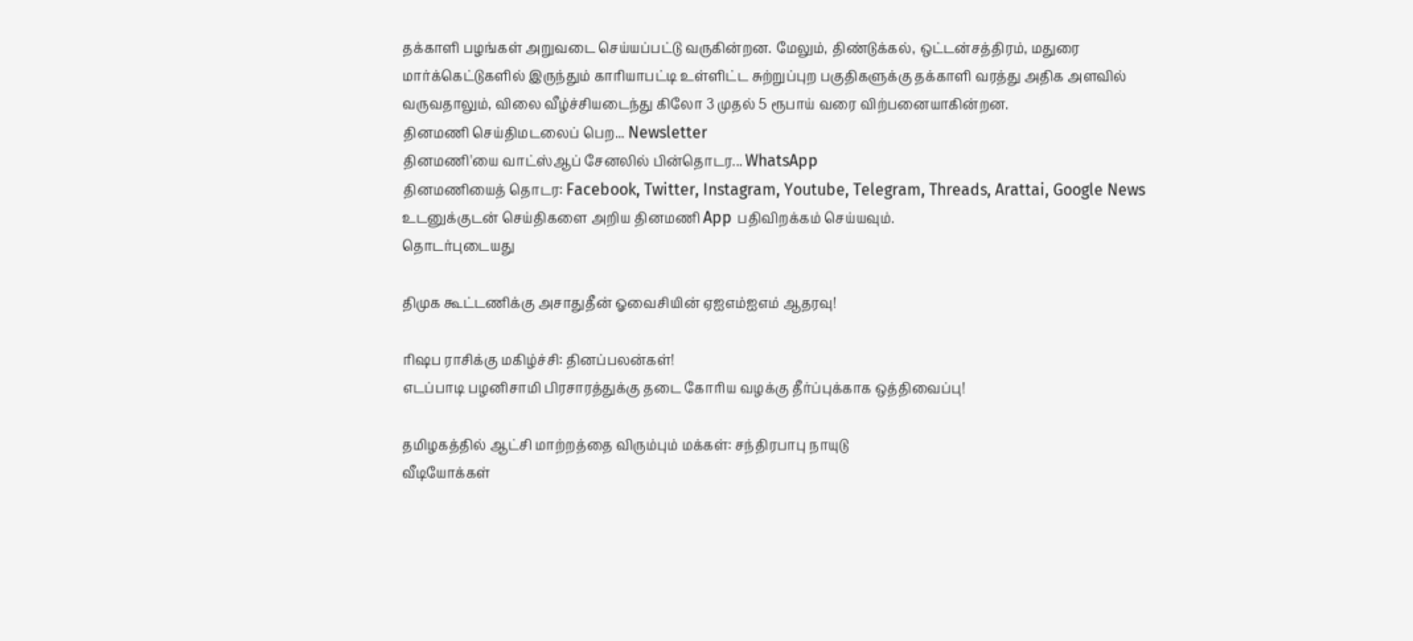தக்காளி பழங்கள் அறுவடை செய்யப்பட்டு வருகின்றன. மேலும், திண்டுக்கல், ஒட்டன்சத்திரம், மதுரை மார்க்கெட்டுகளில் இருந்தும் காரியாபட்டி உள்ளிட்ட சுற்றுப்புற பகுதிகளுக்கு தக்காளி வரத்து அதிக அளவில் வருவதாலும், விலை வீழ்ச்சியடைந்து கிலோ 3 முதல் 5 ரூபாய் வரை விற்பனையாகின்றன.
தினமணி செய்திமடலைப் பெற... Newsletter
தினமணி'யை வாட்ஸ்ஆப் சேனலில் பின்தொடர... WhatsApp
தினமணியைத் தொடர: Facebook, Twitter, Instagram, Youtube, Telegram, Threads, Arattai, Google News
உடனுக்குடன் செய்திகளை அறிய தினமணி App பதிவிறக்கம் செய்யவும்.
தொடர்புடையது

திமுக கூட்டணிக்கு அசாதுதீன் ஓவைசியின் ஏஐஎம்ஐஎம் ஆதரவு!

ரிஷப ராசிக்கு மகிழ்ச்சி: தினப்பலன்கள்!
எடப்பாடி பழனிசாமி பிரசாரத்துக்கு தடை கோரிய வழக்கு தீர்ப்புக்காக ஒத்திவைப்பு!

தமிழகத்தில் ஆட்சி மாற்றத்தை விரும்பும் மக்கள்: சந்திரபாபு நாயுடு
வீடியோக்கள்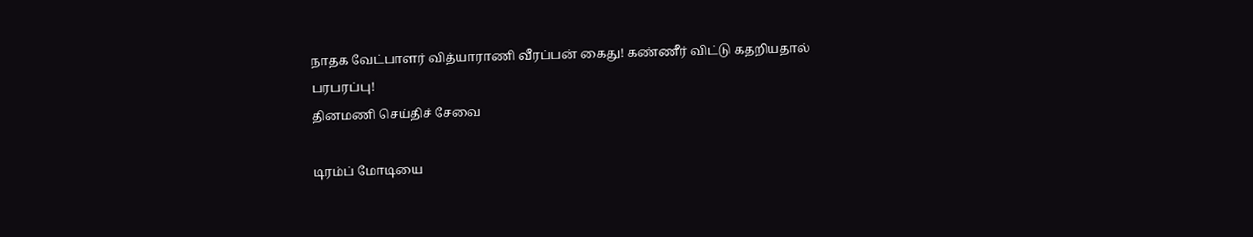நாதக வேட்பாளர் வித்யாராணி வீரப்பன் கைது! கண்ணீர் விட்டு கதறியதால் பரபரப்பு!
தினமணி செய்திச் சேவை

டிரம்ப் மோடியை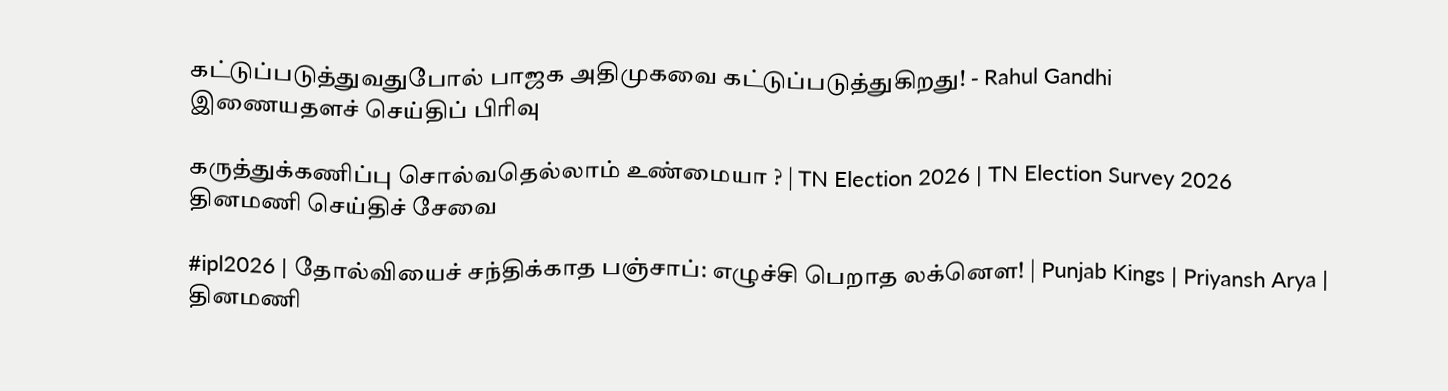கட்டுப்படுத்துவதுபோல் பாஜக அதிமுகவை கட்டுப்படுத்துகிறது! - Rahul Gandhi
இணையதளச் செய்திப் பிரிவு

கருத்துக்கணிப்பு சொல்வதெல்லாம் உண்மையா ? | TN Election 2026 | TN Election Survey 2026
தினமணி செய்திச் சேவை

#ipl2026 | தோல்வியைச் சந்திக்காத பஞ்சாப்: எழுச்சி பெறாத லக்னௌ! | Punjab Kings | Priyansh Arya |
தினமணி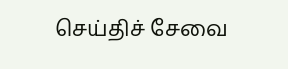செய்திச் சேவை